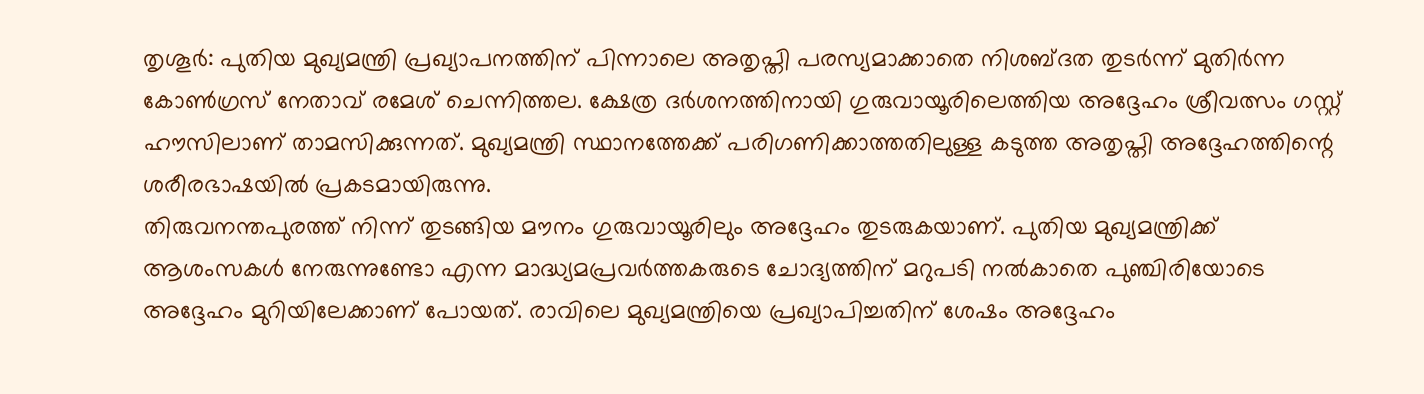തൃശൂർ: പുതിയ മുഖ്യമന്ത്രി പ്രഖ്യാപനത്തിന് പിന്നാലെ അതൃപ്തി പരസ്യമാക്കാതെ നിശബ്ദത തുടർന്ന് മുതിർന്ന കോൺഗ്രസ് നേതാവ് രമേശ് ചെന്നിത്തല. ക്ഷേത്ര ദർശനത്തിനായി ഗുരുവായൂരിലെത്തിയ അദ്ദേഹം ശ്രീവത്സം ഗസ്റ്റ് ഹൗസിലാണ് താമസിക്കുന്നത്. മുഖ്യമന്ത്രി സ്ഥാനത്തേക്ക് പരിഗണിക്കാത്തതിലുള്ള കടുത്ത അതൃപ്തി അദ്ദേഹത്തിന്റെ ശരീരഭാഷയിൽ പ്രകടമായിരുന്നു.
തിരുവനന്തപുരത്ത് നിന്ന് തുടങ്ങിയ മൗനം ഗുരുവായൂരിലും അദ്ദേഹം തുടരുകയാണ്. പുതിയ മുഖ്യമന്ത്രിക്ക് ആശംസകൾ നേരുന്നുണ്ടോ എന്ന മാദ്ധ്യമപ്രവർത്തകരുടെ ചോദ്യത്തിന് മറുപടി നൽകാതെ പുഞ്ചിരിയോടെ അദ്ദേഹം മുറിയിലേക്കാണ് പോയത്. രാവിലെ മുഖ്യമന്ത്രിയെ പ്രഖ്യാപിച്ചതിന് ശേഷം അദ്ദേഹം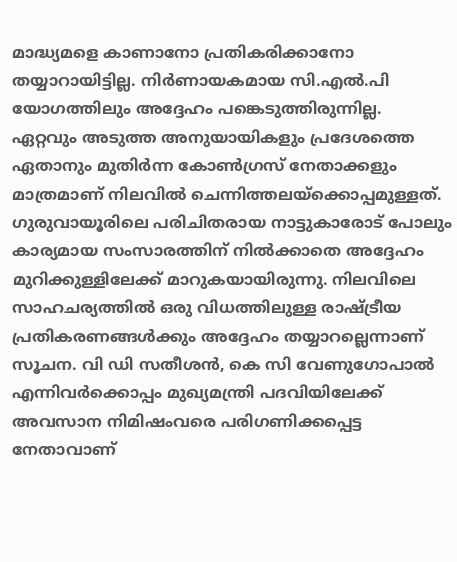മാദ്ധ്യമളെ കാണാനോ പ്രതികരിക്കാനോ തയ്യാറായിട്ടില്ല. നിർണായകമായ സി.എൽ.പി യോഗത്തിലും അദ്ദേഹം പങ്കെടുത്തിരുന്നില്ല.
ഏറ്റവും അടുത്ത അനുയായികളും പ്രദേശത്തെ ഏതാനും മുതിർന്ന കോൺഗ്രസ് നേതാക്കളും മാത്രമാണ് നിലവിൽ ചെന്നിത്തലയ്ക്കൊപ്പമുള്ളത്. ഗുരുവായൂരിലെ പരിചിതരായ നാട്ടുകാരോട് പോലും കാര്യമായ സംസാരത്തിന് നിൽക്കാതെ അദ്ദേഹം മുറിക്കുള്ളിലേക്ക് മാറുകയായിരുന്നു. നിലവിലെ സാഹചര്യത്തിൽ ഒരു വിധത്തിലുള്ള രാഷ്ട്രീയ പ്രതികരണങ്ങൾക്കും അദ്ദേഹം തയ്യാറല്ലെന്നാണ് സൂചന. വി ഡി സതീശൻ, കെ സി വേണുഗോപാൽ എന്നിവർക്കൊപ്പം മുഖ്യമന്ത്രി പദവിയിലേക്ക് അവസാന നിമിഷംവരെ പരിഗണിക്കപ്പെട്ട നേതാവാണ്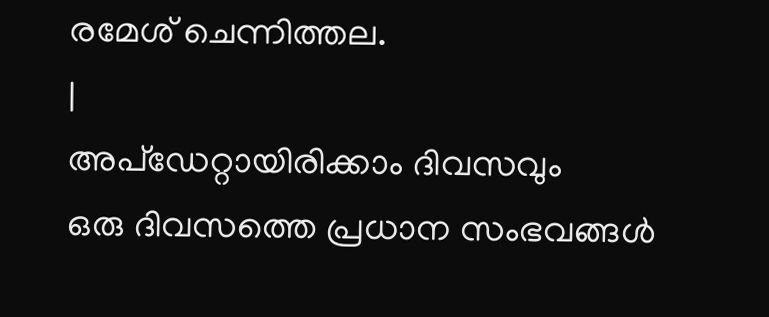രമേശ് ചെന്നിത്തല.
|
അപ്ഡേറ്റായിരിക്കാം ദിവസവും
ഒരു ദിവസത്തെ പ്രധാന സംഭവങ്ങൾ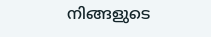നിങ്ങളുടെ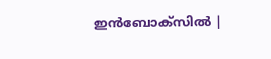ഇൻബോക്സിൽ |